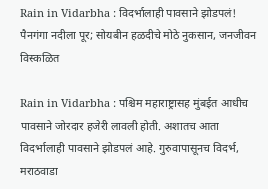Rain in Vidarbha : विदर्भालाही पावसाने झोडपलं! पैनगंगा नदीला पूर; सोयबीन हळदीचे मोठे नुकसान, जनजीवन विस्कळित

Rain in Vidarbha : पश्चिम महाराष्ट्रासह मुंबईत आधीच पावसाने जोरदार हजेरी लावली होती. अशातच आता विदर्भालाही पावसाने झोडपलं आहे. गुरुवापासूनच विदर्भ, मराठवाडा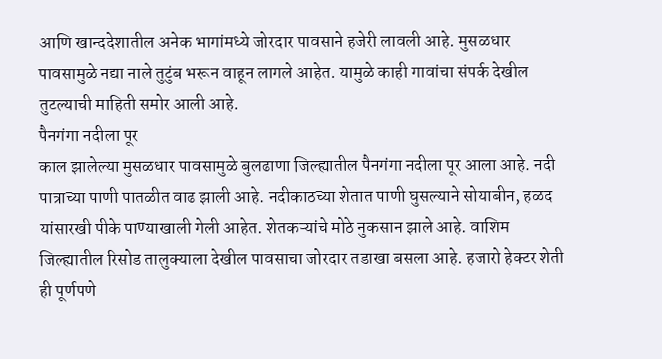आणि खान्ददेशातील अनेक भागांमध्ये जोरदार पावसाने हजेरी लावली आहे. मुसळधार पावसामुळे नद्या नाले तुटुंब भरून वाहून लागले आहेत. यामुळे काही गावांचा संपर्क देखील तुटल्याची माहिती समोर आली आहे.
पैनगंगा नदीला पूर
काल झालेल्या मुसळधार पावसामुळे बुलढाणा जिल्ह्यातील पैनगंगा नदीला पूर आला आहे. नदी पात्राच्या पाणी पातळीत वाढ झाली आहे. नदीकाठच्या शेतात पाणी घुसल्याने सोयाबीन, हळद यांसारखी पीके पाण्याखाली गेली आहेत. शेतकऱ्यांचे मोठे नुकसान झाले आहे. वाशिम जिल्ह्यातील रिसोड तालुक्याला देखील पावसाचा जोरदार तडाखा बसला आहे. हजारो हेक्टर शेती ही पूर्णपणे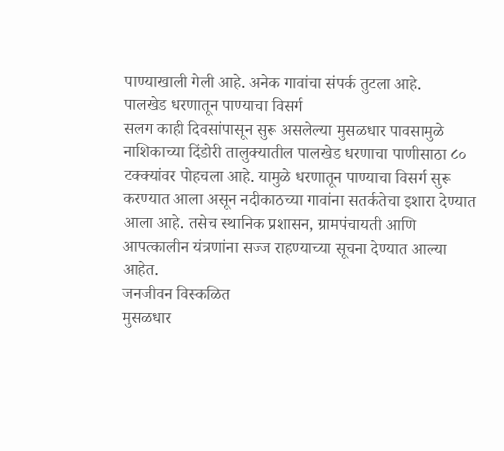पाण्याखाली गेली आहे. अनेक गावांचा संपर्क तुटला आहे.
पालखेड धरणातून पाण्याचा विसर्ग
सलग काही दिवसांपासून सुरू असलेल्या मुसळधार पावसामुळे नाशिकाच्या दिंडोरी तालुक्यातील पालखेड धरणाचा पाणीसाठा ८० टक्क्यांवर पोहचला आहे. यामुळे धरणातून पाण्याचा विसर्ग सुरू करण्यात आला असून नदीकाठच्या गावांना सतर्कतेचा इशारा देण्यात आला आहे. तसेच स्थानिक प्रशासन, ग्रामपंचायती आणि आपत्कालीन यंत्रणांना सज्ज राहण्याच्या सूचना देण्यात आल्या आहेत.
जनजीवन विस्कळित
मुसळधार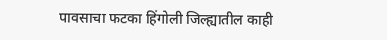पावसाचा फटका हिंगोली जिल्ह्यातील काही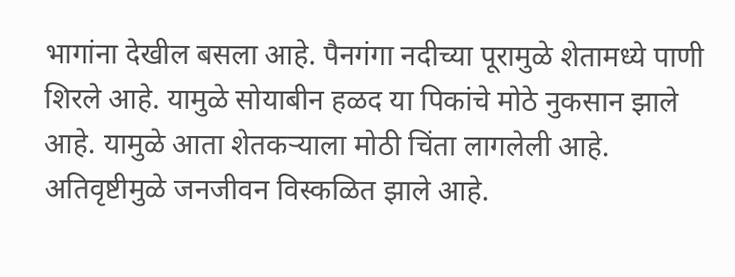भागांना देखील बसला आहे. पैनगंगा नदीच्या पूरामुळे शेतामध्ये पाणी शिरले आहे. यामुळे सोयाबीन हळद या पिकांचे मोठे नुकसान झाले आहे. यामुळे आता शेतकऱ्याला मोठी चिंता लागलेली आहे. अतिवृष्टीमुळे जनजीवन विस्कळित झाले आहे.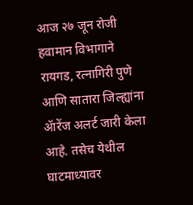आज २७ जून रोजी हवामान विभागाने रायगड, रत्नागिरी पुणे आणि सातारा जिल्ह्यांना ॲारेंज अलर्ट जारी केला आहे. तसेच येथील घाटमाध्यावर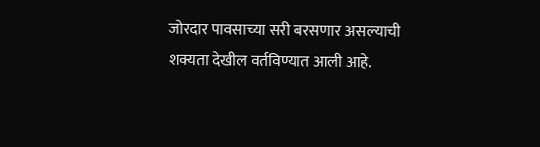जोरदार पावसाच्या सरी बरसणार असल्याची शक्यता देखील वर्तविण्यात आली आहे.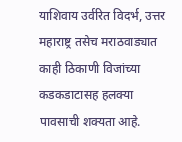याशिवाय उर्वरित विदर्भ, उत्तर महाराष्ट्र तसेच मराठवाड्यात काही ठिकाणी विजांच्या कडकडाटासह हलक्या पावसाची शक्यता आहे.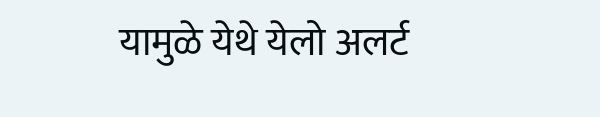यामुळे येथे येलो अलर्ट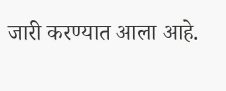जारी करण्यात आला आहे.